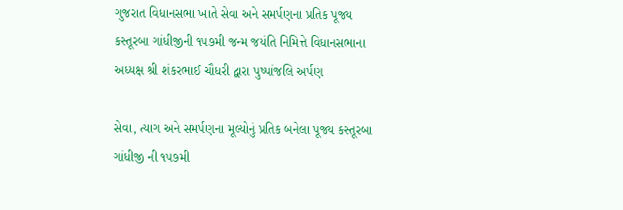ગુજરાત વિધાનસભા ખાતે સેવા અને સમર્પણના પ્રતિક પૂજ્ય કસ્તૂરબા ગાંધીજીની ૧૫૭મી જન્મ જયંતિ નિમિત્તે વિધાનસભાના અધ્યક્ષ શ્રી શંકરભાઈ ચૌધરી દ્વારા પુષ્પાંજલિ અર્પણ

સેવા, ત્યાગ અને સમર્પણના મૂલ્યોનું પ્રતિક બનેલા પૂજ્ય કસ્તૂરબા ગાંધીજી ની ૧૫૭મી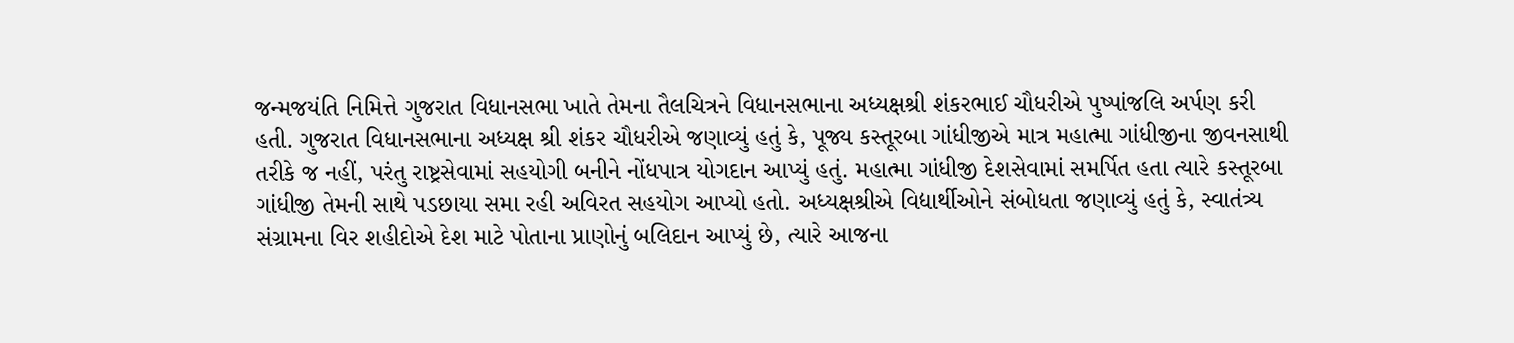જન્મજયંતિ નિમિત્તે ગુજરાત વિધાનસભા ખાતે તેમના તૈલચિત્રને વિધાનસભાના અધ્યક્ષશ્રી શંકરભાઈ ચૌધરીએ પુષ્પાંજલિ અર્પણ કરી હતી. ગુજરાત વિધાનસભાના અધ્યક્ષ શ્રી શંકર ચૌધરીએ જણાવ્યું હતું કે, પૂજ્ય કસ્તૂરબા ગાંધીજીએ માત્ર મહાત્મા ગાંધીજીના જીવનસાથી તરીકે જ નહીં, પરંતુ રાષ્ટ્રસેવામાં સહયોગી બનીને નોંધપાત્ર યોગદાન આપ્યું હતું. મહાત્મા ગાંધીજી દેશસેવામાં સમર્પિત હતા ત્યારે કસ્તૂરબા ગાંધીજી તેમની સાથે પડછાયા સમા રહી અવિરત સહયોગ આપ્યો હતો. અધ્યક્ષશ્રીએ વિદ્યાર્થીઓને સંબોધતા જણાવ્યું હતું કે, સ્વાતંત્ર્ય સંગ્રામના વિર શહીદોએ દેશ માટે પોતાના પ્રાણોનું બલિદાન આપ્યું છે, ત્યારે આજના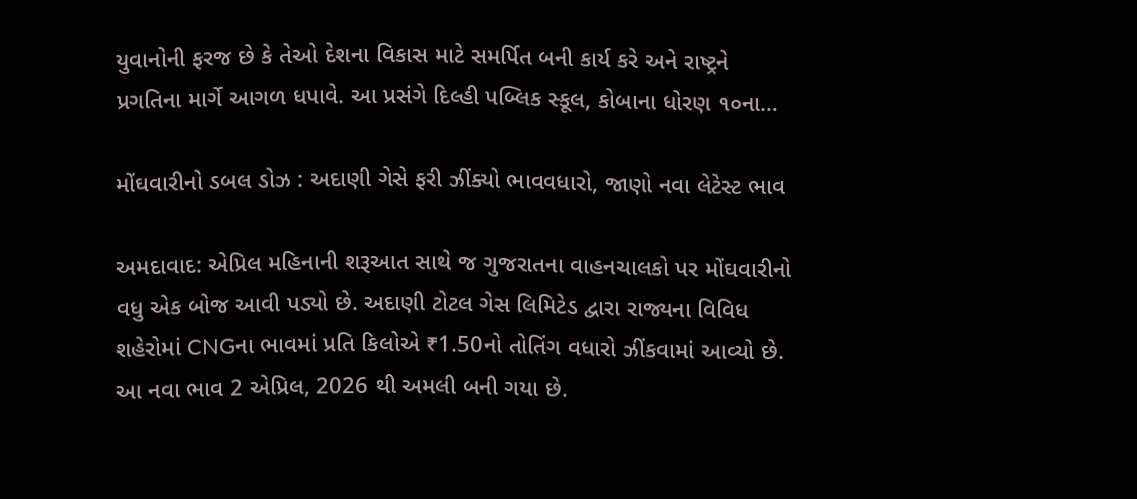યુવાનોની ફરજ છે કે તેઓ દેશના વિકાસ માટે સમર્પિત બની કાર્ય કરે અને રાષ્ટ્રને પ્રગતિના માર્ગે આગળ ધપાવે. આ પ્રસંગે દિલ્હી પબ્લિક સ્કૂલ, કોબાના ધોરણ ૧૦ના…

મોંઘવારીનો ડબલ ડોઝ : અદાણી ગેસે ફરી ઝીંક્યો ભાવવધારો, જાણો નવા લેટેસ્ટ ભાવ

અમદાવાદ: એપ્રિલ મહિનાની શરૂઆત સાથે જ ગુજરાતના વાહનચાલકો પર મોંઘવારીનો વધુ એક બોજ આવી પડ્યો છે. અદાણી ટોટલ ગેસ લિમિટેડ દ્વારા રાજ્યના વિવિધ શહેરોમાં CNGના ભાવમાં પ્રતિ કિલોએ ₹1.50નો તોતિંગ વધારો ઝીંકવામાં આવ્યો છે. આ નવા ભાવ 2 એપ્રિલ, 2026 થી અમલી બની ગયા છે.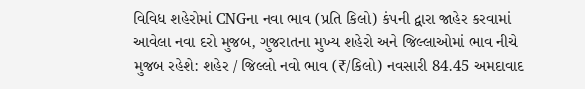વિવિધ શહેરોમાં CNGના નવા ભાવ (પ્રતિ કિલો) કંપની દ્વારા જાહેર કરવામાં આવેલા નવા દરો મુજબ, ગુજરાતના મુખ્ય શહેરો અને જિલ્લાઓમાં ભાવ નીચે મુજબ રહેશે: શહેર / જિલ્લો નવો ભાવ (₹/કિલો) નવસારી 84.45 અમદાવાદ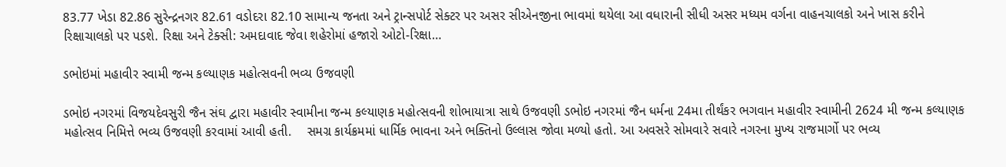83.77 ખેડા 82.86 સુરેન્દ્રનગર 82.61 વડોદરા 82.10 સામાન્ય જનતા અને ટ્રાન્સપોર્ટ સેક્ટર પર અસર સીએનજીના ભાવમાં થયેલા આ વધારાની સીધી અસર મધ્યમ વર્ગના વાહનચાલકો અને ખાસ કરીને રિક્ષાચાલકો પર પડશે. રિક્ષા અને ટેક્સી: અમદાવાદ જેવા શહેરોમાં હજારો ઓટો-રિક્ષા…

ડભોઇમાં મહાવીર સ્વામી જન્મ કલ્યાણક મહોત્સવની ભવ્ય ઉજવણી

ડભોઇ નગરમાં વિજયદેવસુરી જૈન સંઘ દ્વારા મહાવીર સ્વામીના જન્મ કલ્યાણક મહોત્સવની શોભાયાત્રા સાથે ઉજવણી ડભોઇ નગરમાં જૈન ધર્મના 24મા તીર્થંકર ભગવાન મહાવીર સ્વામીની 2624 મી જન્મ કલ્યાણક મહોત્સવ નિમિત્તે ભવ્ય ઉજવણી કરવામાં આવી હતી.    સમગ્ર કાર્યક્રમમાં ધાર્મિક ભાવના અને ભક્તિનો ઉલ્લાસ જોવા મળ્યો હતો. આ અવસરે સોમવારે સવારે નગરના મુખ્ય રાજમાર્ગો પર ભવ્ય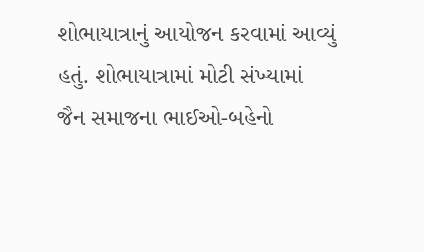શોભાયાત્રાનું આયોજન કરવામાં આવ્યું હતું. શોભાયાત્રામાં મોટી સંખ્યામાં જૈન સમાજના ભાઈઓ-બહેનો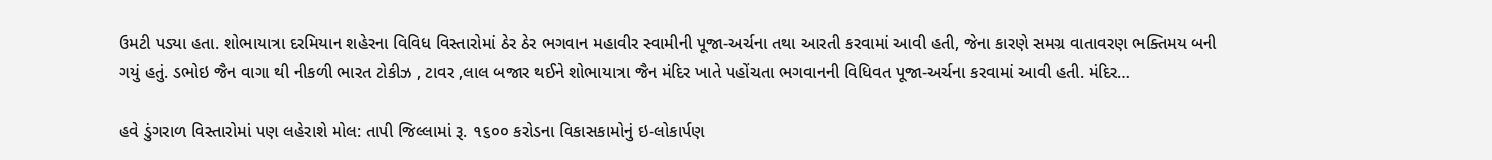ઉમટી પડ્યા હતા. શોભાયાત્રા દરમિયાન શહેરના વિવિધ વિસ્તારોમાં ઠેર ઠેર ભગવાન મહાવીર સ્વામીની પૂજા-અર્ચના તથા આરતી કરવામાં આવી હતી, જેના કારણે સમગ્ર વાતાવરણ ભક્તિમય બની ગયું હતું. ડભોઇ જૈન વાગા થી નીકળી ભારત ટોકીઝ , ટાવર ,લાલ બજાર થઈને શોભાયાત્રા જૈન મંદિર ખાતે પહોંચતા ભગવાનની વિધિવત પૂજા-અર્ચના કરવામાં આવી હતી. મંદિર…

હવે ડુંગરાળ વિસ્તારોમાં પણ લહેરાશે મોલ: તાપી જિલ્લામાં રૂ. ૧૬૦૦ કરોડના વિકાસકામોનું ઇ-લોકાર્પણ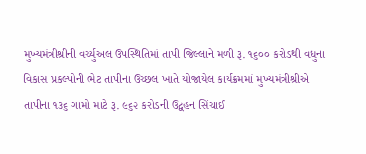મુખ્યમંત્રીશ્રીની વર્ચ્યુઅલ ઉપસ્થિતિમાં તાપી જિલ્લાને મળી રૂ. ૧૬૦૦ કરોડથી વધુના વિકાસ પ્રકલ્પોની ભેટ તાપીના ઉચ્છલ ખાતે યોજાયેલ કાર્યક્રમમાં મુખ્યમંત્રીશ્રીએ તાપીના ૧૩૬ ગામો માટે રૂ. ૯૬૨ કરોડની ઉદ્વહન સિંચાઈ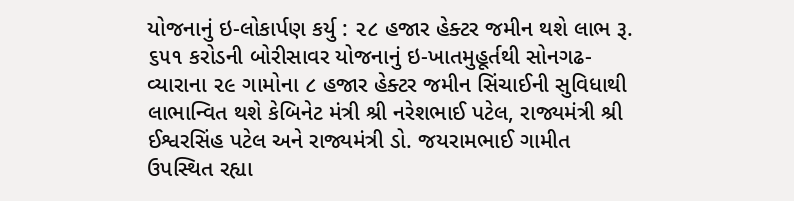યોજનાનું ઇ-લોકાર્પણ કર્યુ : ૨૮ હજાર હેક્ટર જમીન થશે લાભ રૂ. ૬૫૧ કરોડની બોરીસાવર યોજનાનું ઇ-ખાતમુહૂર્તથી સોનગઢ-વ્યારાના ૨૯ ગામોના ૮ હજાર હેક્ટર જમીન સિંચાઈની સુવિધાથી લાભાન્વિત થશે કેબિનેટ મંત્રી શ્રી નરેશભાઈ પટેલ, રાજ્યમંત્રી શ્રી ઈશ્વરસિંહ પટેલ અને રાજ્યમંત્રી ડો. જયરામભાઈ ગામીત ઉપસ્થિત રહ્યા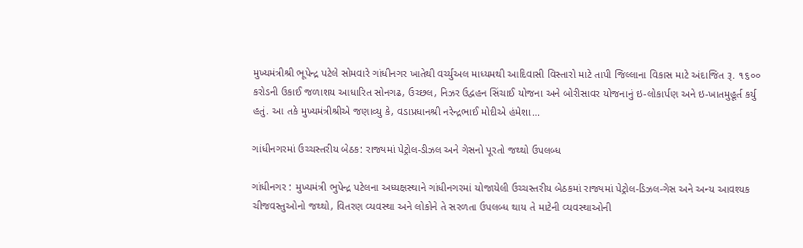મુખ્યમંત્રીશ્રી ભૂપેન્દ્ર પટેલે સોમવારે ગાંધીનગર ખાતેથી વર્ચ્યુઅલ માધ્યમથી આદિવાસી વિસ્તારો માટે તાપી જિલ્લાના વિકાસ માટે અંદાજિત રૂ. ૧૬૦૦ કરોડની ઉકાઈ જળાશય આધારિત સોનગઢ, ઉચ્છલ, નિઝર ઉદ્વહન સિંચાઈ યોજના અને બોરીસાવર યોજનાનું ઇ-લોકાર્પણ અને ઇ-ખાતમુહૂર્ત કર્યુ હતું. આ તકે મુખ્યમંત્રીશ્રીએ જણાવ્યુ કે, વડાપ્રધાનશ્રી નરેન્દ્રભાઈ મોદીએ હંમેશા…

ગાંધીનગરમાં ઉચ્ચસ્તરીય બેઠક: રાજ્યમાં પેટ્રોલ-ડીઝલ અને ગેસનો પૂરતો જથ્થો ઉપલબ્ધ

ગાંધીનગર : મુખ્યમંત્રી ભુપેન્દ્ર પટેલના અધ્યક્ષસ્થાને ગાંધીનગરમાં યોજાયેલી ઉચ્ચસ્તરીય બેઠકમાં રાજ્યમાં પેટ્રોલ-ડિઝલ-ગેસ અને અન્ય આવશ્યક ચીજવસ્તુઓનો જથ્થો, વિતરણ વ્યવસ્થા અને લોકોને તે સરળતા ઉપલબ્ધ થાય તે માટેની વ્યવસ્થાઓની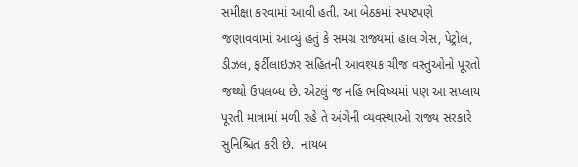સમીક્ષા કરવામાં આવી હતી. આ બેઠકમાં સ્પષ્ટપણે જણાવવામાં આવ્યું હતું કે સમગ્ર રાજ્યમાં હાલ ગેસ, પેટ્રોલ, ડીઝલ, ફર્ટીલાઇઝર સહિતની આવશ્યક ચીજ વસ્તુઓનો પૂરતો જથ્થો ઉપલબ્ધ છે. એટલું જ નહિં ભવિષ્યમાં પણ આ સપ્લાય પૂરતી માત્રામાં મળી રહે તે અંગેની વ્યવસ્થાઓ રાજ્ય સરકારે સુનિશ્ચિત કરી છે.  નાયબ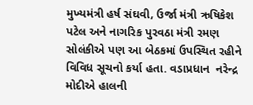મુખ્યમંત્રી હર્ષ સંઘવી, ઉર્જા મંત્રી ઋષિકેશ પટેલ અને નાગરિક પુરવઠા મંત્રી રમણ સોલંકીએ પણ આ બેઠકમાં ઉપસ્થિત રહીને વિવિધ સૂચનો કર્યા હતા. વડાપ્રધાન  નરેન્દ્ર મોદીએ હાલની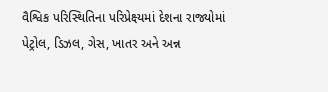વૈશ્વિક પરિસ્થિતિના પરિપ્રેક્ષ્યમાં દેશના રાજ્યોમાં પેટ્રોલ, ડિઝલ, ગેસ, ખાતર અને અન્ન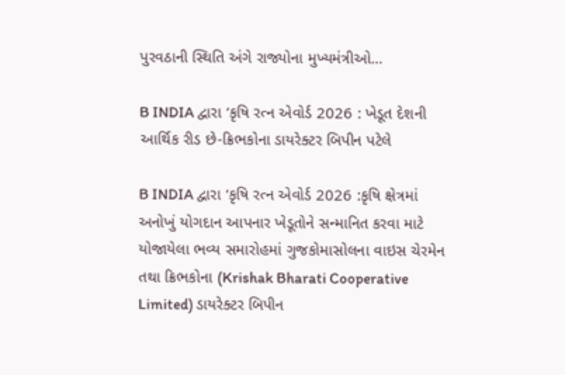પુરવઠાની સ્થિતિ અંગે રાજ્યોના મુખ્યમંત્રીઓ…

B INDIA દ્વારા ‘કૃષિ રત્ન એવોર્ડ 2026 : ખેડૂત દેશની આર્થિક રીડ છે-ક્રિભકોના ડાયરેક્ટર બિપીન પટેલે

B INDIA દ્વારા ‘કૃષિ રત્ન એવોર્ડ 2026 :કૃષિ ક્ષેત્રમાં અનોખું યોગદાન આપનાર ખેડૂતોને સન્માનિત કરવા માટે યોજાયેલા ભવ્ય સમારોહમાં ગુજકોમાસોલના વાઇસ ચેરમેન તથા ક્રિભકોના (Krishak Bharati Cooperative Limited) ડાયરેક્ટર બિપીન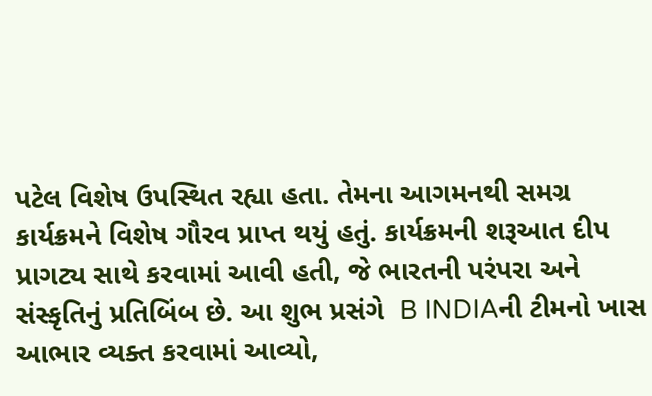પટેલ વિશેષ ઉપસ્થિત રહ્યા હતા. તેમના આગમનથી સમગ્ર કાર્યક્રમને વિશેષ ગૌરવ પ્રાપ્ત થયું હતું. કાર્યક્રમની શરૂઆત દીપ પ્રાગટ્ય સાથે કરવામાં આવી હતી, જે ભારતની પરંપરા અને સંસ્કૃતિનું પ્રતિબિંબ છે. આ શુભ પ્રસંગે  B INDIAની ટીમનો ખાસ આભાર વ્યક્ત કરવામાં આવ્યો,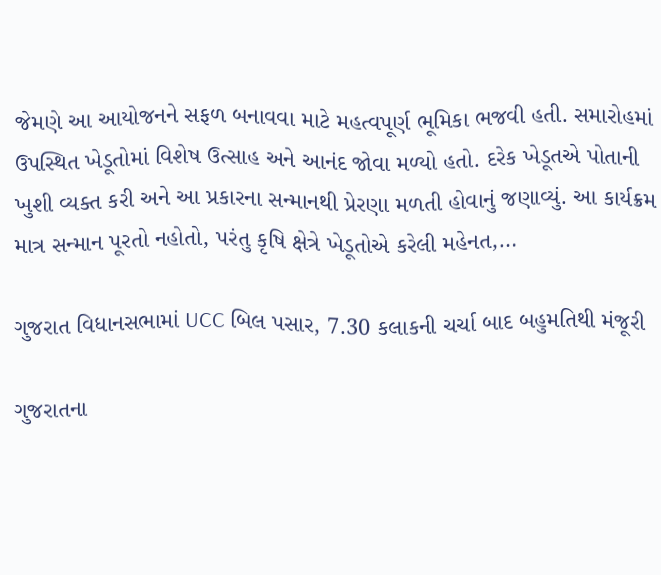જેમણે આ આયોજનને સફળ બનાવવા માટે મહત્વપૂર્ણ ભૂમિકા ભજવી હતી. સમારોહમાં ઉપસ્થિત ખેડૂતોમાં વિશેષ ઉત્સાહ અને આનંદ જોવા મળ્યો હતો. દરેક ખેડૂતએ પોતાની ખુશી વ્યક્ત કરી અને આ પ્રકારના સન્માનથી પ્રેરણા મળતી હોવાનું જણાવ્યું. આ કાર્યક્રમ માત્ર સન્માન પૂરતો નહોતો, પરંતુ કૃષિ ક્ષેત્રે ખેડૂતોએ કરેલી મહેનત,…

ગુજરાત વિધાનસભામાં UCC બિલ પસાર, 7.30 કલાકની ચર્ચા બાદ બહુમતિથી મંજૂરી

ગુજરાતના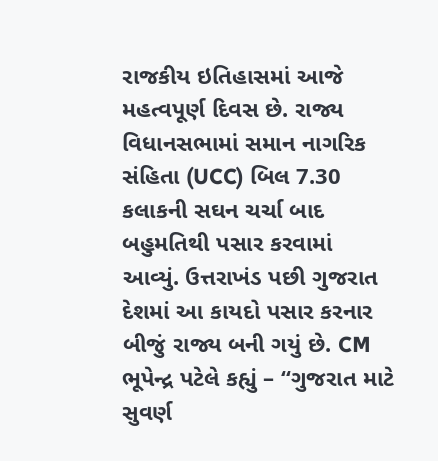રાજકીય ઇતિહાસમાં આજે મહત્વપૂર્ણ દિવસ છે. રાજ્ય વિધાનસભામાં સમાન નાગરિક સંહિતા (UCC) બિલ 7.30 કલાકની સઘન ચર્ચા બાદ બહુમતિથી પસાર કરવામાં આવ્યું. ઉત્તરાખંડ પછી ગુજરાત દેશમાં આ કાયદો પસાર કરનાર બીજું રાજ્ય બની ગયું છે. CM ભૂપેન્દ્ર પટેલે કહ્યું – “ગુજરાત માટે સુવર્ણ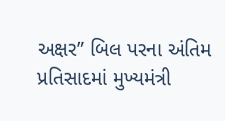અક્ષર” બિલ પરના અંતિમ પ્રતિસાદમાં મુખ્યમંત્રી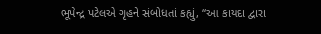ભૂપેન્દ્ર પટેલએ ગૃહને સંબોધતાં કહ્યું, “આ કાયદા દ્વારા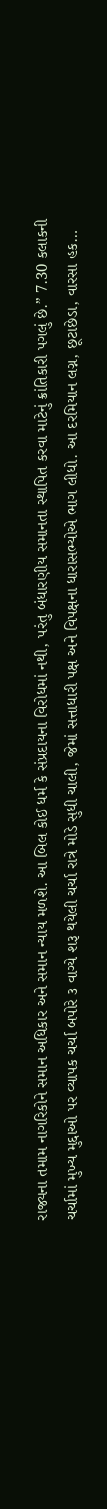રાજ્યના તમામ નાગરિકોને સમાન અધિકાર અને સમાન ન્યાય મળશે. આ બિલ કોઈ ધર્મ કે સંપ્રદાયના વિરોધમાં નથી, પરંતુ બંધારણીય સમાનતા સ્થાપિત કરવા માટેનું ક્રાંતિકારી પગલું છે.” 7.30 કલાકની ચર્ચામાં મુખ્ય મુદ્દાઓ પર વ્યાપક ચર્ચા બપોરે ૩ વાગ્યે શરૂ થયેલી ચર્ચા રાત્રે મોડે સુધી ચાલી, જેમાં સત્તાધારી પક્ષ અને વિપક્ષના ધારાસભ્યોએ ભાગ લીધો. આ દરમિયાન લગ્ન, છૂટાછેડા, વારસા હક…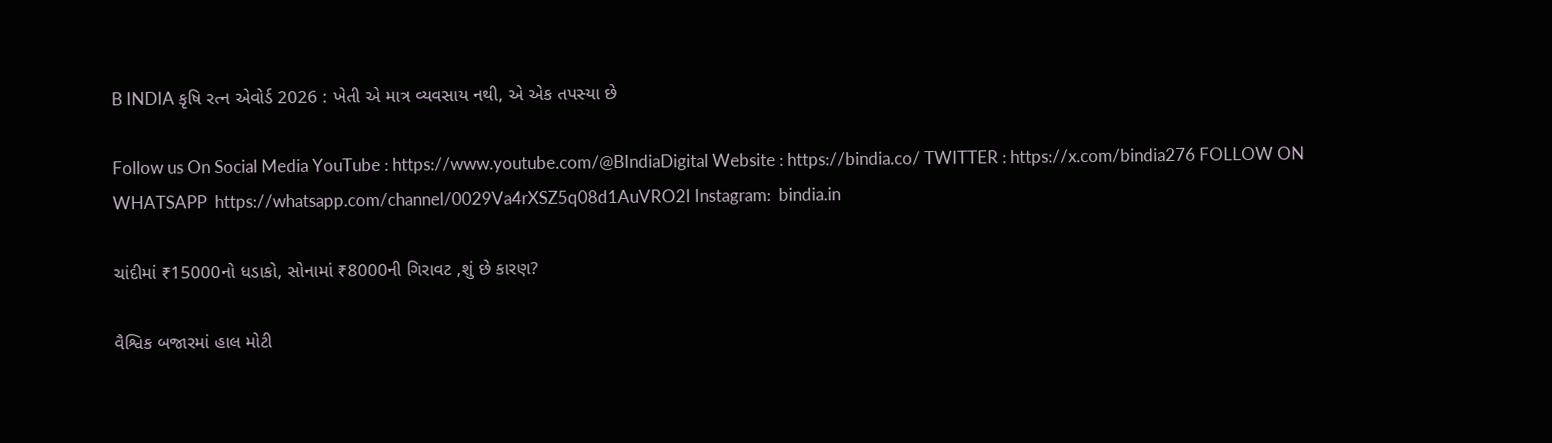B INDIA કૃષિ રત્ન એવોર્ડ 2026 : ખેતી એ માત્ર વ્યવસાય નથી, એ એક તપસ્યા છે

Follow us On Social Media YouTube : https://www.youtube.com/@BIndiaDigital Website : https://bindia.co/ TWITTER : https://x.com/bindia276 FOLLOW ON WHATSAPP  https://whatsapp.com/channel/0029Va4rXSZ5q08d1AuVRO2I Instagram:  bindia.in

ચાંદીમાં ₹15000નો ધડાકો, સોનામાં ₹8000ની ગિરાવટ ,શું છે કારણ?

વૈશ્વિક બજારમાં હાલ મોટી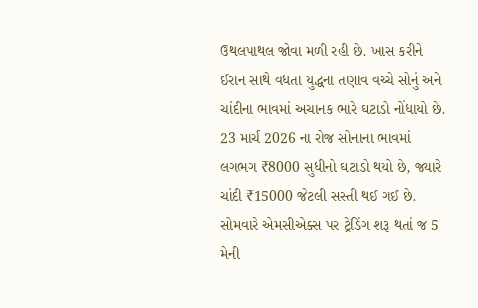ઉથલપાથલ જોવા મળી રહી છે. ખાસ કરીને ઈરાન સાથે વધતા યુદ્ધના તણાવ વચ્ચે સોનું અને ચાંદીના ભાવમાં અચાનક ભારે ઘટાડો નોંધાયો છે. 23 માર્ચ 2026 ના રોજ સોનાના ભાવમાં લગભગ ₹8000 સુધીનો ઘટાડો થયો છે, જ્યારે ચાંદી ₹15000 જેટલી સસ્તી થઈ ગઈ છે. સોમવારે એમસીએક્સ પર ટ્રેડિંગ શરૂ થતાં જ 5 મેની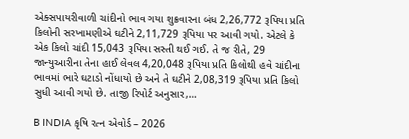એક્સપાયરીવાળી ચાંદીનો ભાવ ગયા શુક્રવારના બંધ 2,26,772 રૂપિયા પ્રતિ કિલોની સરખામણીએ ઘટીને 2,11,729 રૂપિયા પર આવી ગયો. એટલે કે એક કિલો ચાંદી 15,043 રૂપિયા સસ્તી થઈ ગઈ. તે જ રીતે, 29 જાન્યુઆરીના તેના હાઈ લેવલ 4,20,048 રૂપિયા પ્રતિ કિલોથી હવે ચાંદીના ભાવમાં ભારે ઘટાડો નોંધાયો છે અને તે ઘટીને 2,08,319 રૂપિયા પ્રતિ કિલો સુધી આવી ગયો છે. તાજી રિપોર્ટ અનુસાર,…

B INDIA કૃષિ રત્ન એવોર્ડ – 2026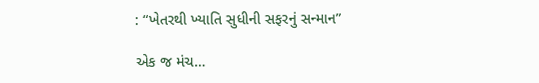: “ખેતરથી ખ્યાતિ સુધીની સફરનું સન્માન”

એક જ મંચ…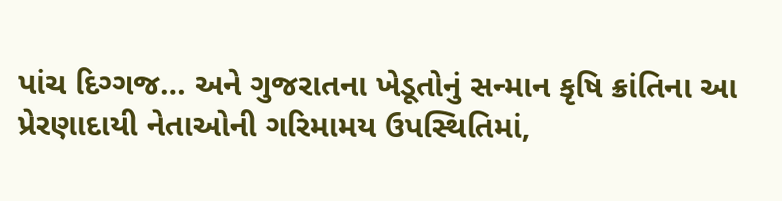પાંચ દિગ્ગજ… અને ગુજરાતના ખેડૂતોનું સન્માન કૃષિ ક્રાંતિના આ પ્રેરણાદાયી નેતાઓની ગરિમામય ઉપસ્થિતિમાં,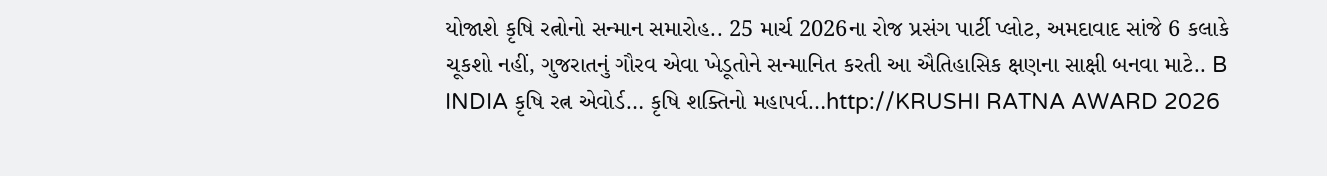યોજાશે કૃષિ રત્નોનો સન્માન સમારોહ.. 25 માર્ચ 2026ના રોજ પ્રસંગ પાર્ટી પ્લોટ, અમદાવાદ સાંજે 6 કલાકે ચૂકશો નહીં, ગુજરાતનું ગૌરવ એવા ખેડૂતોને સન્માનિત કરતી આ ઐતિહાસિક ક્ષણના સાક્ષી બનવા માટે.. B INDIA કૃષિ રત્ન એવોર્ડ… કૃષિ શક્તિનો મહાપર્વ…http://KRUSHI RATNA AWARD 2026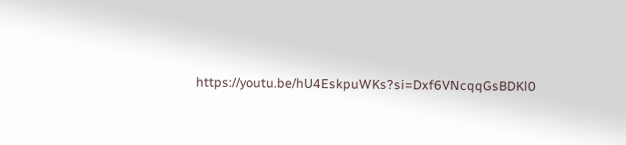https://youtu.be/hU4EskpuWKs?si=Dxf6VNcqqGsBDKl0